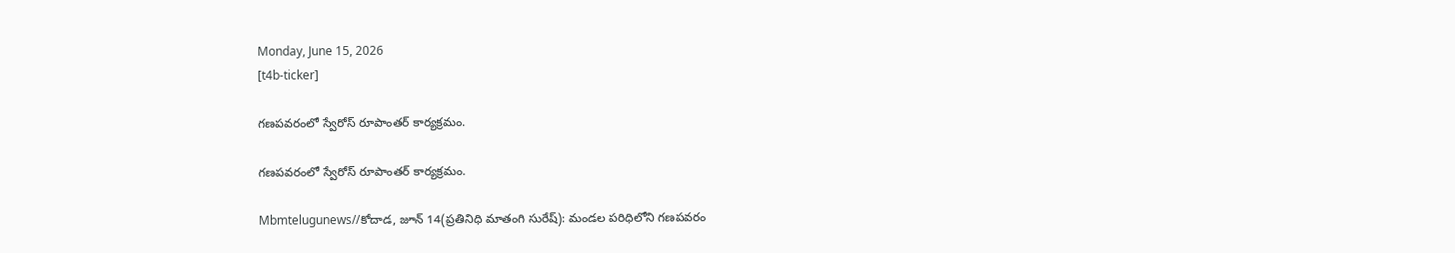Monday, June 15, 2026
[t4b-ticker]

గణపవరంలో స్వేరోస్ రూపాంతర్ కార్యక్రమం.

గణపవరంలో స్వేరోస్ రూపాంతర్ కార్యక్రమం.

Mbmtelugunews//కోదాడ, జూన్ 14(ప్రతినిధి మాతంగి సురేష్): మండల పరిధిలోని గణపవరం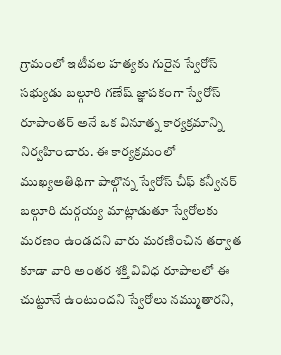గ్రామంలో ఇటీవల హత్యకు గురైన స్వేరోస్ సభ్యుడు బల్గూరి గణేష్ జ్ఞాపకంగా స్వేరోస్ రూపాంతర్ అనే ఒక వినూత్న కార్యక్రమాన్ని నిర్వహించారు. ఈ కార్యక్రమంలో ముఖ్యఅతిథిగా పాల్గొన్న స్వేరోస్ చీఫ్ కన్వీనర్ బల్గూరి దుర్గయ్య మాట్లాడుతూ స్వేరోలకు మరణం ఉండదని వారు మరణించిన తర్వాత కూడా వారి అంతర శక్తి వివిధ రూపాలలో ఈ చుట్టూనే ఉంటుందని స్వేరోలు నమ్ముతారని,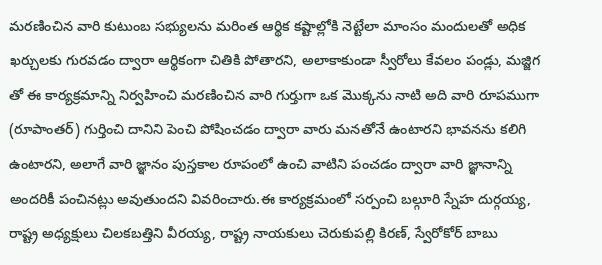మరణించిన వారి కుటుంబ సభ్యులను మరింత ఆర్థిక కష్టాల్లోకి నెట్టేలా మాంసం మందులతో అధిక ఖర్చులకు గురవడం ద్వారా ఆర్థికంగా చితికి పోతారని, అలాకాకుండా స్వీరోలు కేవలం పండ్లు, మజ్జిగ తో ఈ కార్యక్రమాన్ని నిర్వహించి మరణించిన వారి గుర్తుగా ఒక మొక్కను నాటి అది వారి రూపముగా (రూపాంతర్) గుర్తించి దానిని పెంచి పోషించడం ద్వారా వారు మనతోనే ఉంటారని భావనను కలిగి ఉంటారని, అలాగే వారి జ్ఞానం పుస్తకాల రూపంలో ఉంచి వాటిని పంచడం ద్వారా వారి జ్ఞానాన్ని అందరికీ పంచినట్లు అవుతుందని వివరించారు.ఈ కార్యక్రమంలో సర్పంచి బల్గూరి స్నేహ దుర్గయ్య, రాష్ట్ర అధ్యక్షులు చిలకబత్తిని వీరయ్య, రాష్ట్ర నాయకులు చెరుకుపల్లి కిరణ్, స్వేరోకోర్ బాబు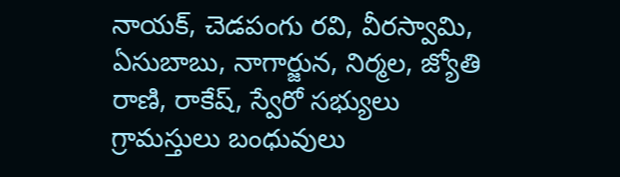నాయక్, చెడపంగు రవి, వీరస్వామి, ఏసుబాబు, నాగార్జున, నిర్మల, జ్యోతి రాణి, రాకేష్, స్వేరో సభ్యులు గ్రామస్తులు బంధువులు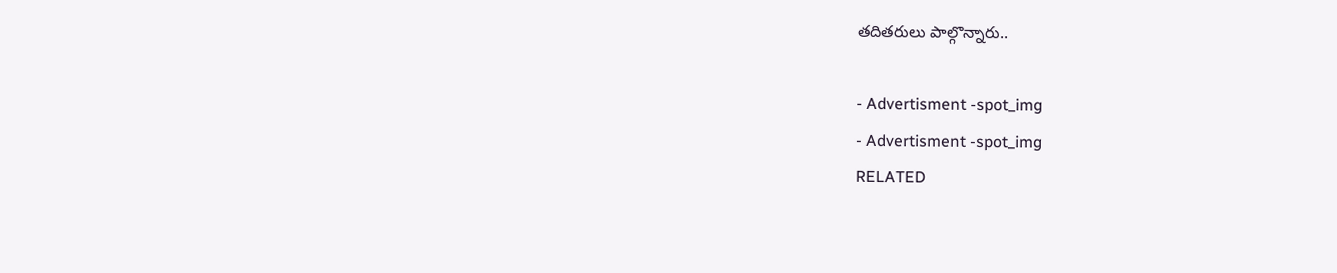తదితరులు పాల్గొన్నారు..

- Advertisment -spot_img
- Advertisment -spot_img
RELATED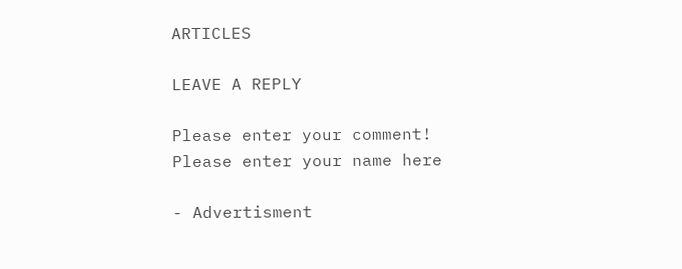ARTICLES

LEAVE A REPLY

Please enter your comment!
Please enter your name here

- Advertisment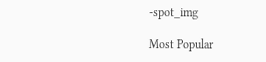-spot_img

Most Popular